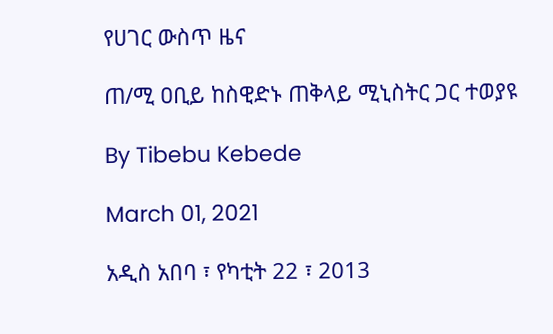የሀገር ውስጥ ዜና

ጠ/ሚ ዐቢይ ከስዊድኑ ጠቅላይ ሚኒስትር ጋር ተወያዩ

By Tibebu Kebede

March 01, 2021

አዲስ አበባ ፣ የካቲት 22 ፣ 2013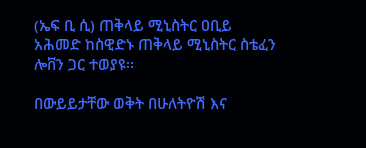(ኤፍ ቢ ሲ) ጠቅላይ ሚኒስትር ዐቢይ አሕመድ ከስዊድኑ ጠቅላይ ሚኒስትር ስቴፈን ሎቨን ጋር ተወያዩ፡፡

በውይይታቸው ወቅት በሁለትዮሽ እና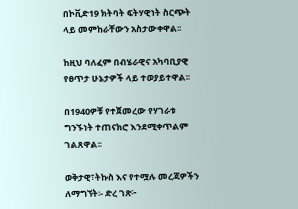በኮቪድ19 ክትባት ፍትሃዊነት ስርጭት ላይ መምከራቸውን አስታውቀዋል፡፡

ከዚህ ባለፈም በብሄራዊና አካባቢያዊ የፀጥታ ሁኔታዎች ላይ ተወያይተዋል፡፡

በ1940ዎቹ የተጀመረው የሃገራቱ ግንኙነት ተጠናክሮ እንደሚቀጥልም ገልጸዋል፡፡

ወቅታዊ፣ትኩስ እና የተሟሉ መረጃዎችን ለማግኘት፡- ድረ ገጽ፦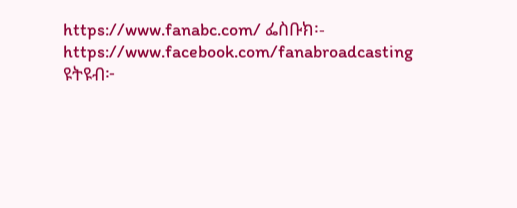https://www.fanabc.com/ ፌስቡክ፡- https://www.facebook.com/fanabroadcasting ዩትዩብ፦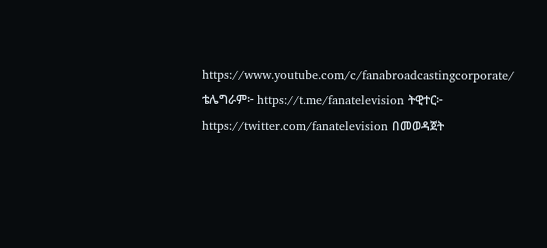https://www.youtube.com/c/fanabroadcastingcorporate/ ቴሌግራም፦ https://t.me/fanatelevision ትዊተር፦ https://twitter.com/fanatelevision በመወዳጀት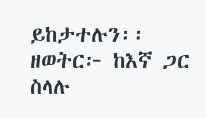ይከታተሉን፡፡ ዘወትር፦ ከእኛ ጋር ስላሉ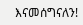እናመሰግናለን!